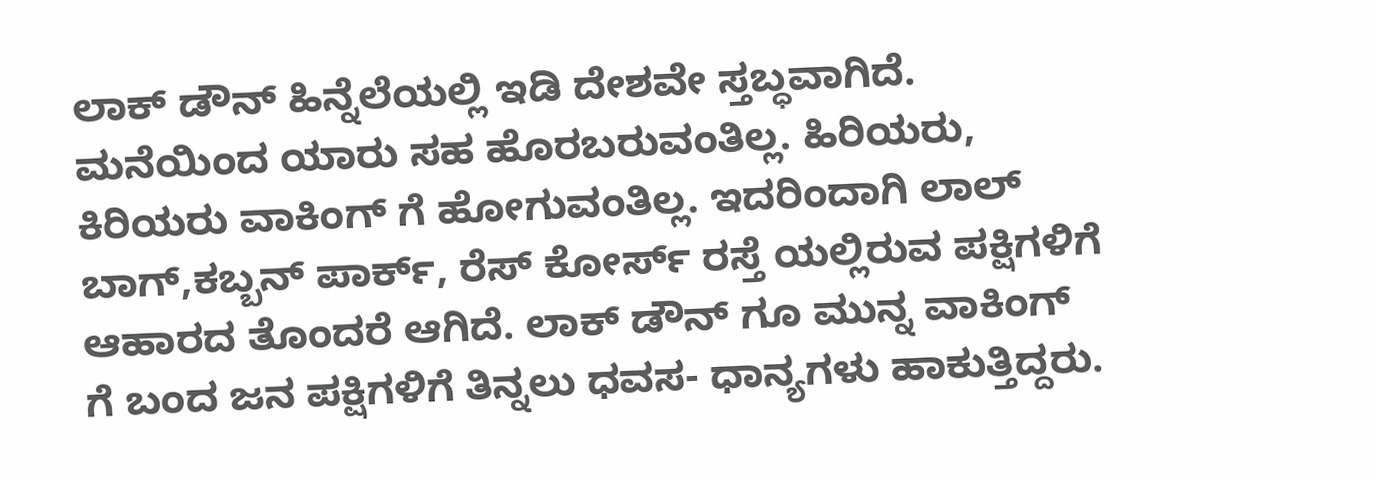ಲಾಕ್ ಡೌನ್ ಹಿನ್ನೆಲೆಯಲ್ಲಿ ಇಡಿ ದೇಶವೇ ಸ್ತಬ್ಧವಾಗಿದೆ. ಮನೆಯಿಂದ ಯಾರು ಸಹ ಹೊರಬರುವಂತಿಲ್ಲ. ಹಿರಿಯರು, ಕಿರಿಯರು ವಾಕಿಂಗ್ ಗೆ ಹೋಗುವಂತಿಲ್ಲ. ಇದರಿಂದಾಗಿ ಲಾಲ್ ಬಾಗ್,ಕಬ್ಬನ್ ಪಾರ್ಕ್, ರೆಸ್ ಕೋರ್ಸ್ ರಸ್ತೆ ಯಲ್ಲಿರುವ ಪಕ್ಷಿಗಳಿಗೆ ಆಹಾರದ ತೊಂದರೆ ಆಗಿದೆ. ಲಾಕ್ ಡೌನ್ ಗೂ ಮುನ್ನ ವಾಕಿಂಗ್ ಗೆ ಬಂದ ಜನ ಪಕ್ಷಿಗಳಿಗೆ ತಿನ್ನಲು ಧವಸ- ಧಾನ್ಯಗಳು ಹಾಕುತ್ತಿದ್ದರು.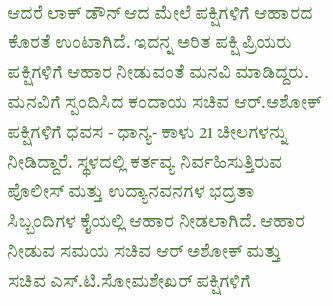ಆದರೆ ಲಾಕ್ ಡೌನ್ ಆದ ಮೇಲೆ ಪಕ್ಷಿಗಳಿಗೆ ಆಹಾರದ ಕೊರತೆ ಉಂಟಾಗಿದೆ. ಇದನ್ನ ಅರಿತ ಪಕ್ಷಿ ಪ್ರಿಯರು ಪಕ್ಷಿಗಳಿಗೆ ಆಹಾರ ನೀಡುವಂತೆ ಮನವಿ ಮಾಡಿದ್ದರು. ಮನವಿಗೆ ಸ್ಪಂದಿಸಿದ ಕಂದಾಯ ಸಚಿವ ಆರ್.ಅಶೋಕ್ ಪಕ್ಷಿಗಳಿಗೆ ಧವಸ - ಧಾನ್ಯ- ಕಾಳು 21 ಚೀಲಗಳನ್ನು ನೀಡಿದ್ದಾರೆ. ಸ್ಥಳದಲ್ಲಿ ಕರ್ತವ್ಯ ನಿರ್ವಹಿಸುತ್ತಿರುವ ಪೊಲೀಸ್ ಮತ್ತು ಉದ್ಯಾನವನಗಳ ಭದ್ರತಾ ಸಿಬ್ಬಂದಿಗಳ ಕೈಯಲ್ಲಿ ಆಹಾರ ನೀಡಲಾಗಿದೆ. ಆಹಾರ ನೀಡುವ ಸಮಯ ಸಚಿವ ಆರ್ ಅಶೋಕ್ ಮತ್ತು ಸಚಿವ ಎಸ್.ಟಿ.ಸೋಮಶೇಖರ್ ಪಕ್ಷಿಗಳಿಗೆ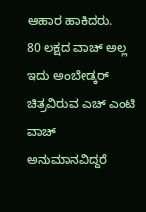ಆಹಾರ ಹಾಕಿದರು.
80 ಲಕ್ಷದ ವಾಚ್ ಅಲ್ಲ ಇದು ಅಂಬೇಡ್ಕರ್ ಚಿತ್ರವಿರುವ ಎಚ್ ಎಂಟಿ ವಾಚ್ ಅನುಮಾನವಿದ್ದರೆ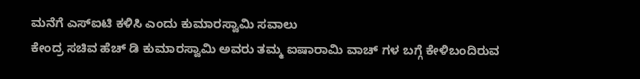ಮನೆಗೆ ಎಸ್ಐಟಿ ಕಳಿಸಿ ಎಂದು ಕುಮಾರಸ್ವಾಮಿ ಸವಾಲು
ಕೇಂದ್ರ ಸಚಿವ ಹೆಚ್ ಡಿ ಕುಮಾರಸ್ವಾಮಿ ಅವರು ತಮ್ಮ ಐಷಾರಾಮಿ ವಾಚ್ ಗಳ ಬಗ್ಗೆ ಕೇಳಿಬಂದಿರುವ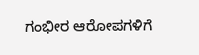ಗಂಭೀರ ಆರೋಪಗಳಿಗೆ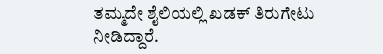ತಮ್ಮದೇ ಶೈಲಿಯಲ್ಲಿ ಖಡಕ್ ತಿರುಗೇಟು ನೀಡಿದ್ದಾರೆ.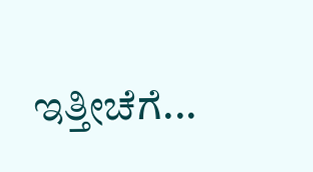ಇತ್ತೀಚೆಗೆ...